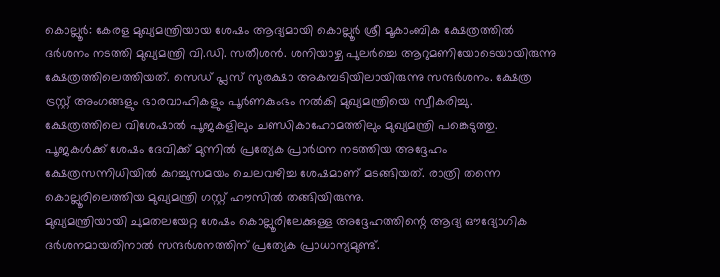കൊല്ലൂർ: കേരള മുഖ്യമന്ത്രിയായ ശേഷം ആദ്യമായി കൊല്ലൂർ ശ്രീ മൂകാംബിക ക്ഷേത്രത്തിൽ ദർശനം നടത്തി മുഖ്യമന്ത്രി വി.ഡി. സതീശൻ. ശനിയാഴ്ച പുലർച്ചെ ആറുമണിയോടെയായിരുന്നു ക്ഷേത്രത്തിലെത്തിയത്. സെഡ് പ്ലസ് സുരക്ഷാ അകമ്പടിയിലായിരുന്നു സന്ദർശനം. ക്ഷേത്ര ട്രസ്റ്റ് അംഗങ്ങളും ഭാരവാഹികളും പൂർണകുംഭം നൽകി മുഖ്യമന്ത്രിയെ സ്വീകരിച്ചു.
ക്ഷേത്രത്തിലെ വിശേഷാൽ പൂജകളിലും ചണ്ഡികാഹോമത്തിലും മുഖ്യമന്ത്രി പങ്കെടുത്തു. പൂജകൾക്ക് ശേഷം ദേവിക്ക് മുന്നിൽ പ്രത്യേക പ്രാർഥന നടത്തിയ അദ്ദേഹം ക്ഷേത്രസന്നിധിയിൽ കുറച്ചുസമയം ചെലവഴിച്ച ശേഷമാണ് മടങ്ങിയത്. രാത്രി തന്നെ കൊല്ലൂരിലെത്തിയ മുഖ്യമന്ത്രി ഗസ്റ്റ് ഹൗസിൽ തങ്ങിയിരുന്നു.
മുഖ്യമന്ത്രിയായി ചുമതലയേറ്റ ശേഷം കൊല്ലൂരിലേക്കുള്ള അദ്ദേഹത്തിന്റെ ആദ്യ ഔദ്യോഗിക ദർശനമായതിനാൽ സന്ദർശനത്തിന് പ്രത്യേക പ്രാധാന്യമുണ്ട്.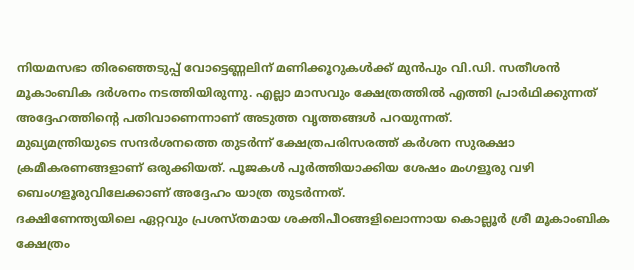നിയമസഭാ തിരഞ്ഞെടുപ്പ് വോട്ടെണ്ണലിന് മണിക്കൂറുകൾക്ക് മുൻപും വി.ഡി. സതീശൻ മൂകാംബിക ദർശനം നടത്തിയിരുന്നു. എല്ലാ മാസവും ക്ഷേത്രത്തിൽ എത്തി പ്രാർഥിക്കുന്നത് അദ്ദേഹത്തിന്റെ പതിവാണെന്നാണ് അടുത്ത വൃത്തങ്ങൾ പറയുന്നത്.
മുഖ്യമന്ത്രിയുടെ സന്ദർശനത്തെ തുടർന്ന് ക്ഷേത്രപരിസരത്ത് കർശന സുരക്ഷാ ക്രമീകരണങ്ങളാണ് ഒരുക്കിയത്. പൂജകൾ പൂർത്തിയാക്കിയ ശേഷം മംഗളൂരു വഴി ബെംഗളൂരുവിലേക്കാണ് അദ്ദേഹം യാത്ര തുടർന്നത്.
ദക്ഷിണേന്ത്യയിലെ ഏറ്റവും പ്രശസ്തമായ ശക്തിപീഠങ്ങളിലൊന്നായ കൊല്ലൂർ ശ്രീ മൂകാംബിക ക്ഷേത്രം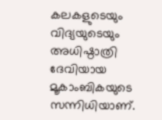കലകളുടെയും വിദ്യയുടെയും അധിഷ്ഠാത്രി ദേവിയായ മൂകാംബികയുടെ സന്നിധിയാണ്.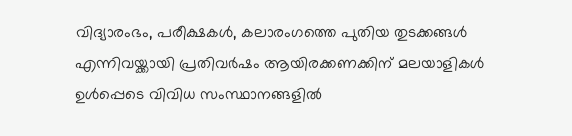വിദ്യാരംഭം, പരീക്ഷകൾ, കലാരംഗത്തെ പുതിയ തുടക്കങ്ങൾ എന്നിവയ്ക്കായി പ്രതിവർഷം ആയിരക്കണക്കിന് മലയാളികൾ ഉൾപ്പെടെ വിവിധ സംസ്ഥാനങ്ങളിൽ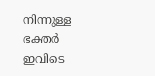നിന്നുള്ള ഭക്തർ ഇവിടെ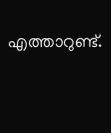എത്താറുണ്ട്.